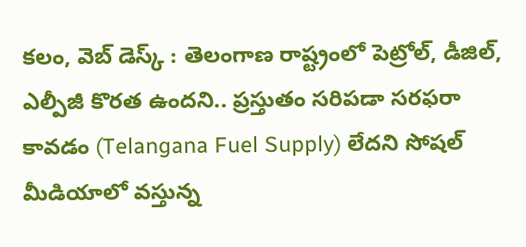కలం, వెబ్ డెస్క్ : తెలంగాణ రాష్ట్రంలో పెట్రోల్, డీజిల్, ఎల్పీజీ కొరత ఉందని.. ప్రస్తుతం సరిపడా సరఫరా కావడం (Telangana Fuel Supply) లేదని సోషల్ మీడియాలో వస్తున్న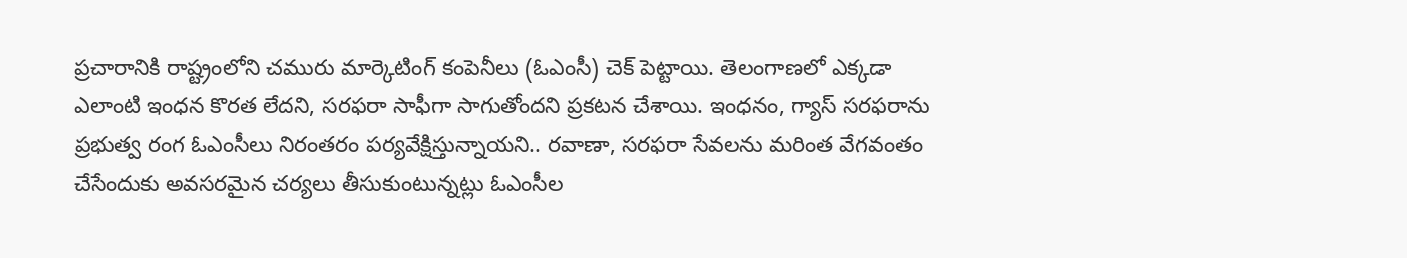ప్రచారానికి రాష్ట్రంలోని చమురు మార్కెటింగ్ కంపెనీలు (ఓఎంసీ) చెక్ పెట్టాయి. తెలంగాణలో ఎక్కడా ఎలాంటి ఇంధన కొరత లేదని, సరఫరా సాఫీగా సాగుతోందని ప్రకటన చేశాయి. ఇంధనం, గ్యాస్ సరఫరాను ప్రభుత్వ రంగ ఓఎంసీలు నిరంతరం పర్యవేక్షిస్తున్నాయని.. రవాణా, సరఫరా సేవలను మరింత వేగవంతం చేసేందుకు అవసరమైన చర్యలు తీసుకుంటున్నట్లు ఓఎంసీల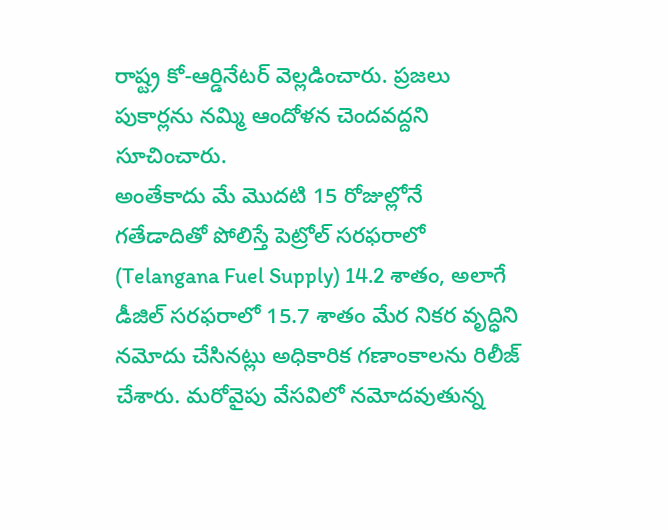రాష్ట్ర కో-ఆర్డినేటర్ వెల్లడించారు. ప్రజలు పుకార్లను నమ్మి ఆందోళన చెందవద్దని సూచించారు.
అంతేకాదు మే మొదటి 15 రోజుల్లోనే గతేడాదితో పోలిస్తే పెట్రోల్ సరఫరాలో (Telangana Fuel Supply) 14.2 శాతం, అలాగే డీజిల్ సరఫరాలో 15.7 శాతం మేర నికర వృద్ధిని నమోదు చేసినట్లు అధికారిక గణాంకాలను రిలీజ్ చేశారు. మరోవైపు వేసవిలో నమోదవుతున్న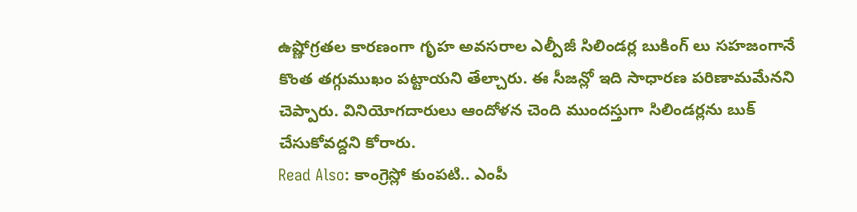ఉష్ణోగ్రతల కారణంగా గృహ అవసరాల ఎల్పీజీ సిలిండర్ల బుకింగ్ లు సహజంగానే కొంత తగ్గుముఖం పట్టాయని తేల్చారు. ఈ సీజన్లో ఇది సాధారణ పరిణామమేనని చెప్పారు. వినియోగదారులు ఆందోళన చెంది ముందస్తుగా సిలిండర్లను బుక్ చేసుకోవద్దని కోరారు.
Read Also: కాంగ్రెస్లో కుంపటి.. ఎంపీ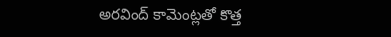అరవింద్ కామెంట్లతో కొత్త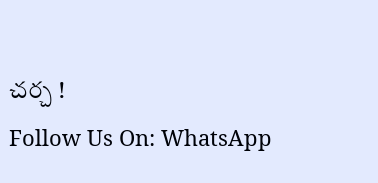చర్చ !
Follow Us On: WhatsApp